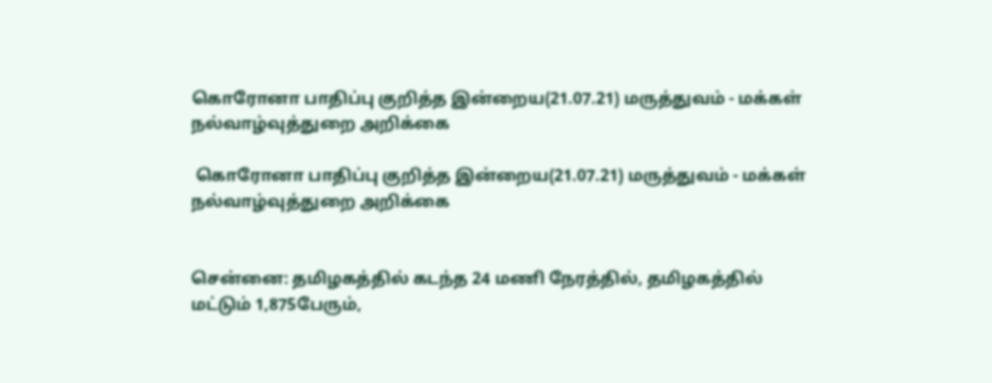கொரோனா பாதிப்பு குறித்த இன்றைய(21.07.21) மருத்துவம் - மக்கள் நல்வாழ்வுத்துறை அறிக்கை

 கொரோனா பாதிப்பு குறித்த இன்றைய(21.07.21) மருத்துவம் - மக்கள் நல்வாழ்வுத்துறை அறிக்கை


சென்னை: தமிழகத்தில் கடந்த 24 மணி நேரத்தில், தமிழகத்தில் மட்டும் 1,875பேரும்,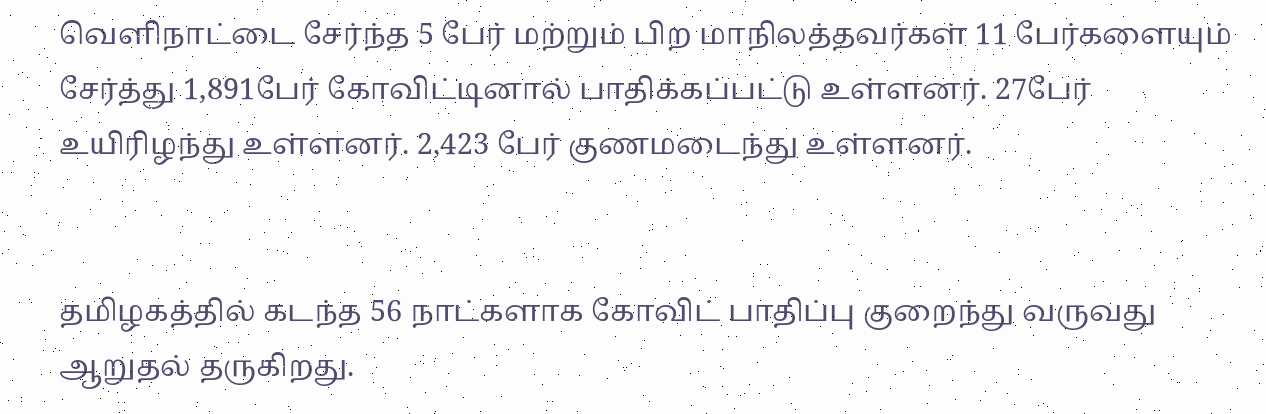வெளிநாட்டை சேர்ந்த 5 பேர் மற்றும் பிற மாநிலத்தவர்கள் 11 பேர்களையும் சேர்த்து 1,891பேர் கோவிட்டினால் பாதிக்கப்பட்டு உள்ளனர். 27பேர் உயிரிழந்து உள்ளனர். 2,423 பேர் குணமடைந்து உள்ளனர்.


தமிழகத்தில் கடந்த 56 நாட்களாக கோவிட் பாதிப்பு குறைந்து வருவது ஆறுதல் தருகிறது.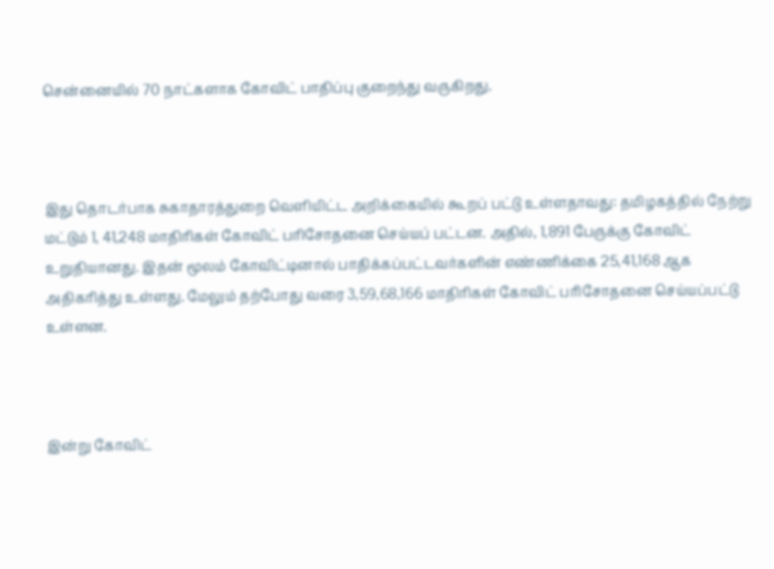சென்னையில் 70 நாட்களாக கோவிட் பாதிப்பு குறைந்து வருகிறது.



இது தொடர்பாக சுகாதாரத்துறை வெளியிட்ட அறிக்கையில் கூறப் பட்டு உள்ளதாவது: தமிழகத்தில் நேற்று மட்டும் 1, 41,248 மாதிரிகள் கோவிட் பரிசோதனை செய்யப் பட்டன. அதில், 1,891 பேருக்கு கோவிட் உறுதியானது. இதன் மூலம் கோவிட்டினால் பாதிக்கப்பட்டவர்களின் எண்ணிக்கை 25,41,168 ஆக அதிகரித்து உள்ளது. மேலும் தற்போது வரை 3,59,68,166 மாதிரிகள் கோவிட் பரிசோதனை செய்யப்பட்டு உள்ளன.



இன்று கோவிட்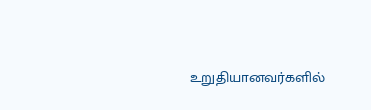உறுதியானவர்களில்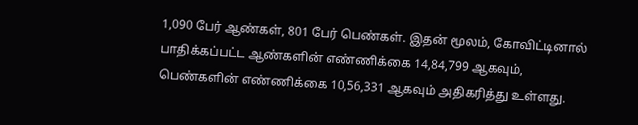1,090 பேர் ஆண்கள், 801 பேர் பெண்கள். இதன் மூலம், கோவிட்டினால் பாதிக்கப்பட்ட ஆண்களின் எண்ணிக்கை 14,84,799 ஆகவும், பெண்களின் எண்ணிக்கை 10,56,331 ஆகவும் அதிகரித்து உள்ளது.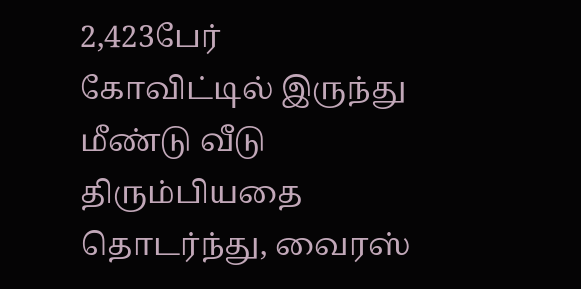2,423பேர் கோவிட்டில் இருந்து மீண்டு வீடு திரும்பியதை தொடர்ந்து, வைரஸ்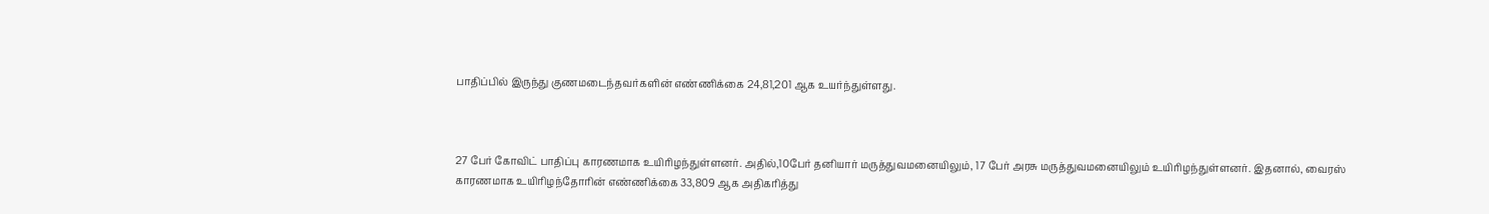பாதிப்பில் இருந்து குணமடைந்தவர்களின் எண்ணிக்கை 24,81,201 ஆக உயர்ந்துள்ளது.



27 பேர் கோவிட் பாதிப்பு காரணமாக உயிரிழந்துள்ளனர். அதில்,10பேர் தனியார் மருத்துவமனையிலும், 17 பேர் அரசு மருத்துவமனையிலும் உயிரிழந்துள்ளனர். இதனால், வைரஸ் காரணமாக உயிரிழந்தோரின் எண்ணிக்கை 33,809 ஆக அதிகரித்து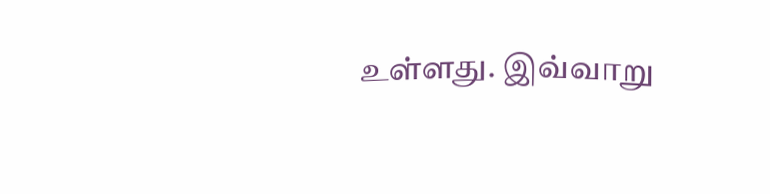உள்ளது. இவ்வாறு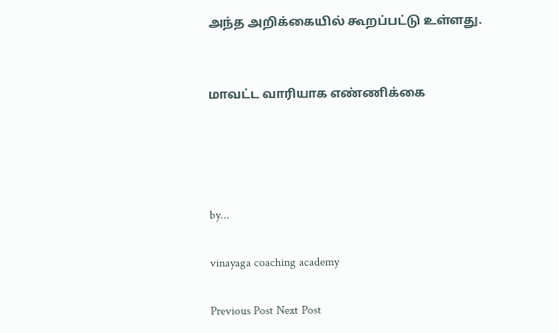அந்த அறிக்கையில் கூறப்பட்டு உள்ளது.


மாவட்ட வாரியாக எண்ணிக்கை




by...

vinayaga coaching academy

Previous Post Next Post